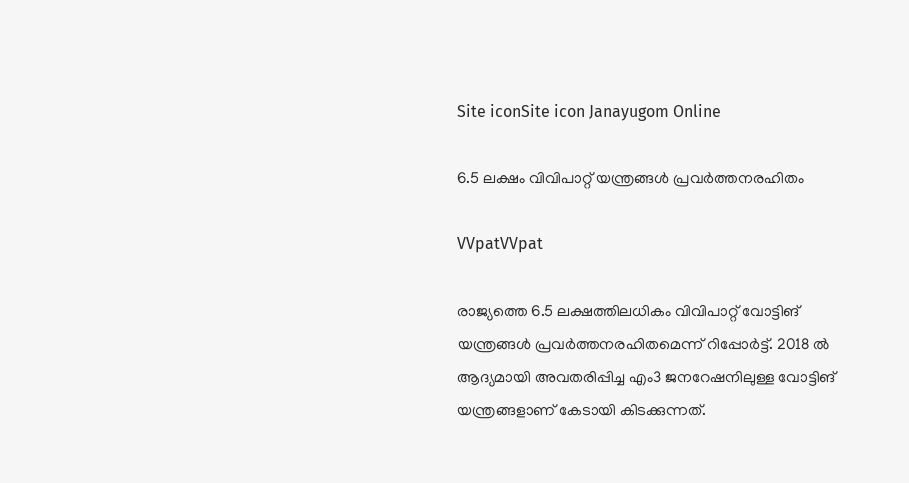Site iconSite icon Janayugom Online

6.5 ലക്ഷം വിവിപാറ്റ് യന്ത്രങ്ങള്‍ പ്രവർത്തനരഹിതം

VVpatVVpat

രാജ്യത്തെ 6.5 ലക്ഷത്തിലധികം വിവിപാറ്റ് വോട്ടിങ് യന്ത്രങ്ങള്‍ പ്രവർത്തനരഹിതമെന്ന് റിപ്പോർട്ട്. 2018 ൽ ആദ്യമായി അവതരിപ്പിച്ച എം3 ജനറേഷനിലുള്ള വോട്ടിങ് യന്ത്രങ്ങളാണ് കേടായി കിടക്കുന്നത്.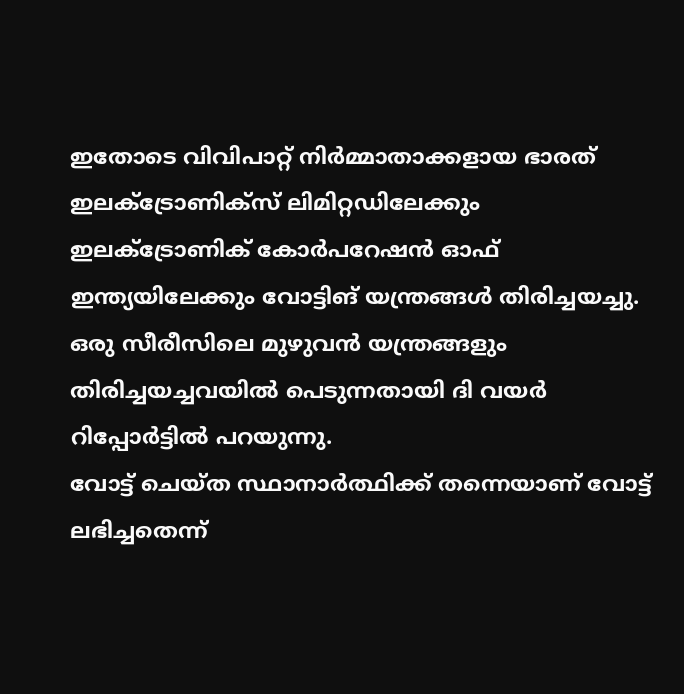ഇതോടെ വിവിപാറ്റ് നിർമ്മാതാക്കളായ ഭാരത് ഇലക്ട്രോണിക്സ് ലിമിറ്റഡിലേക്കും ഇലക്ട്രോണിക് കോർപറേഷൻ ഓഫ് ഇന്ത്യയിലേക്കും വോട്ടിങ് യന്ത്രങ്ങള്‍ തിരിച്ചയച്ചു. ഒരു സീരീസിലെ മുഴുവൻ യന്ത്രങ്ങളും തിരിച്ചയച്ചവയിൽ പെടുന്നതായി ദി വയർ റിപ്പോർട്ടിൽ പറയുന്നു.
വോട്ട് ചെയ്ത സ്ഥാനാർത്ഥിക്ക് തന്നെയാണ് വോട്ട് ലഭിച്ചതെന്ന്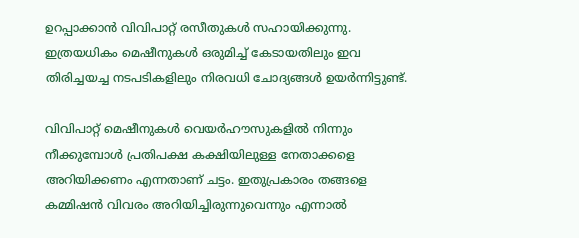ഉറപ്പാക്കാൻ വിവിപാറ്റ് രസീതുകള്‍ സഹായിക്കുന്നു. ഇത്രയധികം മെഷീനുകള്‍ ഒരുമിച്ച് കേടായതിലും ഇവ തിരിച്ചയച്ച നടപടികളിലും നിരവധി ചോദ്യങ്ങള്‍ ഉയര്‍ന്നിട്ടുണ്ട്.

വിവിപാറ്റ് മെഷീനുകൾ വെയർഹൗസുകളിൽ നിന്നും നീക്കുമ്പോൾ പ്രതിപക്ഷ കക്ഷിയിലുള്ള നേതാക്കളെ അറിയിക്കണം എന്നതാണ് ചട്ടം. ഇതുപ്രകാരം തങ്ങളെ കമ്മിഷൻ വിവരം അറിയിച്ചിരുന്നുവെന്നും എന്നാൽ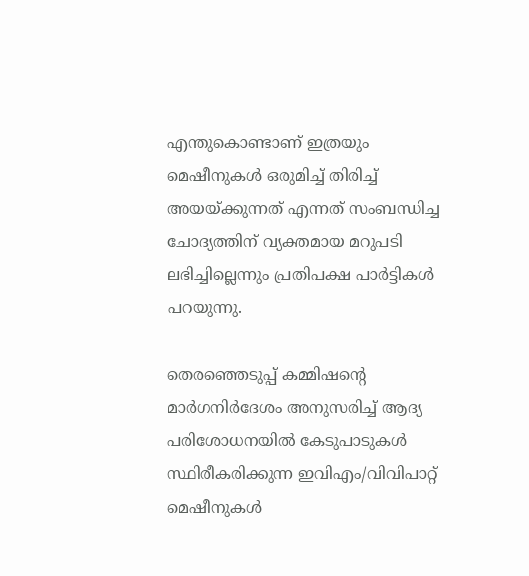എന്തുകൊണ്ടാണ് ഇത്രയും മെഷീനുകൾ ഒരുമിച്ച് തിരിച്ച് അയയ്ക്കുന്നത് എന്നത് സംബന്ധിച്ച ചോദ്യത്തിന് വ്യക്തമായ മറുപടി ലഭിച്ചില്ലെന്നും പ്രതിപക്ഷ പാർട്ടികള്‍ പറയുന്നു.

തെരഞ്ഞെടുപ്പ് കമ്മിഷന്റെ മാർഗനിർദേശം അനുസരിച്ച് ആദ്യ പരിശോധനയിൽ കേടുപാടുകൾ സ്ഥിരീകരിക്കുന്ന ഇവിഎം/വിവിപാറ്റ് മെഷീനുകൾ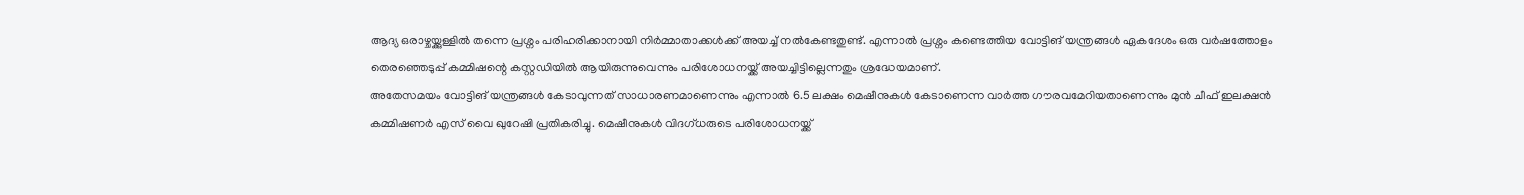ആദ്യ ഒരാഴ്ചയ്ക്കുള്ളിൽ തന്നെ പ്രശ്നം പരിഹരിക്കാനായി നിർമ്മാതാക്കൾക്ക് അയച്ച് നൽകേണ്ടതുണ്ട്. എന്നാൽ പ്രശ്നം കണ്ടെത്തിയ വോട്ടിങ് യന്ത്രങ്ങള്‍ ഏകദേശം ഒരു വർഷത്തോളം തെരഞ്ഞെടുപ്പ് കമ്മിഷന്റെ കസ്റ്റഡിയിൽ ആയിരുന്നുവെന്നും പരിശോധനയ്ക്ക് അയച്ചിട്ടില്ലെന്നതും ശ്രദ്ധേയമാണ്.
അതേസമയം വോട്ടിങ് യന്ത്രങ്ങള്‍ കേടാവുന്നത് സാധാരണമാണെന്നും എന്നാല്‍ 6.5 ലക്ഷം മെഷീനുകൾ കേടാണെന്ന വാർത്ത ഗൗരവമേറിയതാണെന്നും മുൻ ചീഫ് ഇലക്ഷൻ കമ്മിഷണർ എസ് വൈ ഖുറേഷി പ്രതികരിച്ചു. മെഷീനുകൾ വിദ‌ഗ്ധരുടെ പരിശോധനയ്ക്ക്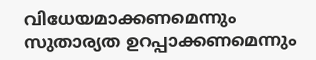വിധേയമാക്കണമെന്നും സുതാര്യത ഉറപ്പാക്കണമെന്നും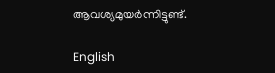ആവശ്യമുയര്‍ന്നിട്ടുണ്ട്.

English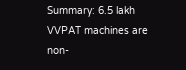Summary: 6.5 lakh VVPAT machines are non-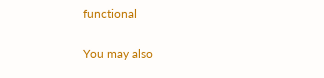functional

You may also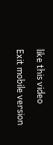like this video

Exit mobile version